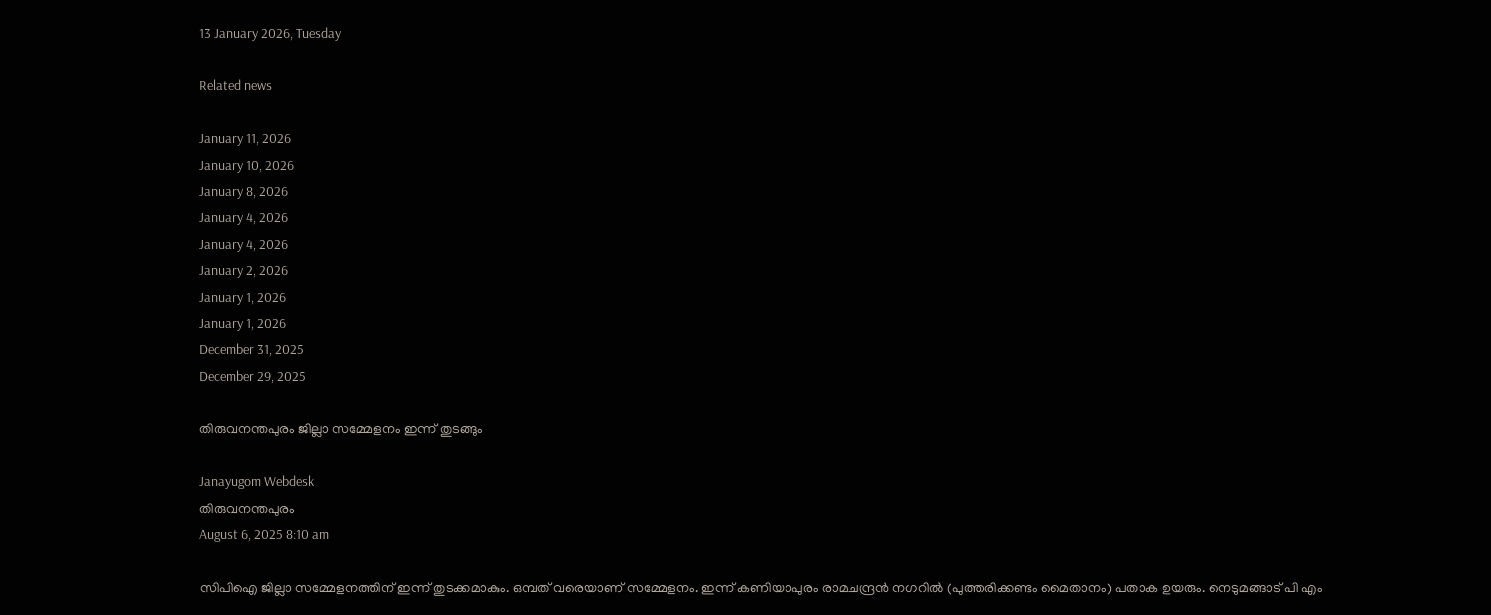13 January 2026, Tuesday

Related news

January 11, 2026
January 10, 2026
January 8, 2026
January 4, 2026
January 4, 2026
January 2, 2026
January 1, 2026
January 1, 2026
December 31, 2025
December 29, 2025

തിരുവനന്തപുരം ജില്ലാ സമ്മേളനം ഇന്ന് തുടങ്ങും

Janayugom Webdesk
തിരുവനന്തപുരം
August 6, 2025 8:10 am

സിപിഐ ജില്ലാ സമ്മേളനത്തിന് ഇന്ന് തുടക്കമാകും. ഒമ്പത് വരെയാണ് സമ്മേളനം. ഇന്ന് കണിയാപുരം രാമചന്ദ്രന്‍ നഗറില്‍ (പുത്തരിക്കണ്ടം മൈതാനം) പതാക ഉയരും. നെടുമങ്ങാട് പി എം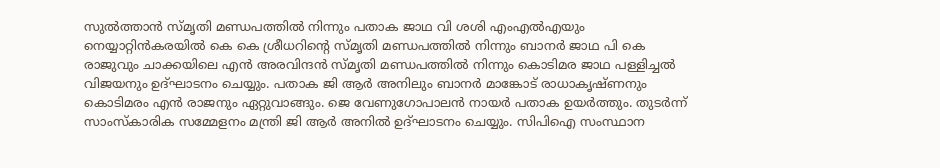സുൽത്താൻ സ്മൃതി മണ്ഡപത്തില്‍ നിന്നും പതാക ജാഥ വി ശശി എംഎല്‍എയും നെയ്യാറ്റിന്‍കരയില്‍ കെ കെ ശ്രീധറിന്റെ സ്മൃതി മണ്ഡപത്തില്‍ നിന്നും ബാനര്‍ ജാഥ ‍പി കെ രാജുവും ചാക്കയിലെ എൻ അരവിന്ദൻ സ്മൃതി മണ്ഡപത്തില്‍ നിന്നും കൊടിമര ജാഥ പള്ളിച്ചല്‍ വിജയനും ഉദ്ഘാടനം ചെയ്യും. പതാക ജി ആര്‍ അനിലും ബാനര്‍ മാങ്കോട് രാധാകൃഷ്ണനും കൊടിമരം എന്‍ രാജനും ഏറ്റുവാങ്ങും. ജെ വേണുഗോപാലന്‍ നായര്‍ പതാക ഉയര്‍ത്തും. തുടര്‍ന്ന് സാംസ്കാരിക സമ്മേളനം മന്ത്രി ജി ആര്‍ അനില്‍ ഉദ്ഘാടനം ചെയ്യും. സിപിഐ സംസ്ഥാന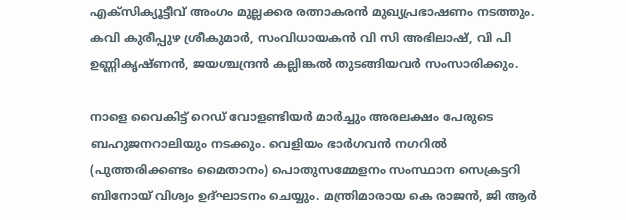എക്സിക്യൂട്ടീവ് അംഗം മുല്ലക്കര രത്നാകരൻ മുഖ്യപ്രഭാഷണം നടത്തും. കവി കുരീപ്പുഴ ശ്രീകുമാർ, സംവിധായകൻ വി സി അഭിലാഷ്, വി പി ഉണ്ണികൃഷ്ണൻ, ജയശ്ചന്ദ്രൻ കല്ലിങ്കൽ തുടങ്ങിയവർ സംസാരിക്കും.

നാളെ വൈകിട്ട് റെഡ് വോളണ്ടിയര്‍ മാര്‍ച്ചും അരലക്ഷം പേരുടെ ബഹുജനറാലിയും നടക്കും. വെളിയം ഭാർഗവൻ നഗറില്‍ (പുത്തരിക്കണ്ടം മൈതാനം) പൊതുസമ്മേളനം സംസ്ഥാന സെക്രട്ടറി ബിനോയ് വിശ്വം ഉദ്ഘാടനം ചെയ്യും. മന്ത്രിമാരായ കെ രാജൻ, ജി ആർ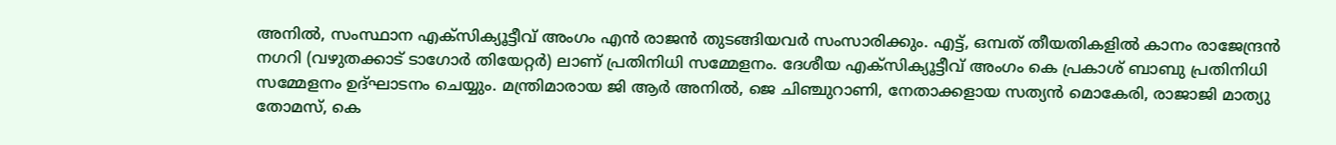അനിൽ, സംസ്ഥാന എക്സിക്യൂട്ടീവ് അംഗം എൻ രാജൻ തുടങ്ങിയവർ സംസാരിക്കും. എട്ട്, ഒമ്പത് തീയതികളിൽ കാനം രാജേന്ദ്രൻ നഗറി (വഴുതക്കാട് ടാഗോർ തിയേറ്റര്‍) ലാണ് പ്രതിനിധി സമ്മേളനം. ദേശീയ എക്സിക്യൂട്ടീവ് അംഗം കെ പ്രകാശ് ബാബു പ്രതിനിധി സമ്മേളനം ഉദ്ഘാടനം ചെയ്യും. മന്ത്രിമാരായ ജി ആർ അനിൽ, ജെ ചിഞ്ചുറാണി, നേതാക്കളായ സത്യൻ മൊകേരി, രാജാജി മാത്യു തോമസ്, കെ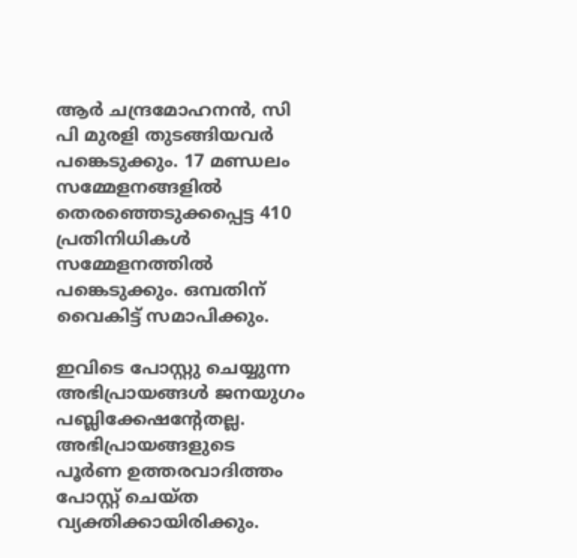ആർ ചന്ദ്രമോഹനൻ, സി പി മുരളി തുടങ്ങിയവർ പങ്കെടുക്കും. 17 മണ്ഡലം സമ്മേളനങ്ങളിൽ തെരഞ്ഞെടുക്കപ്പെട്ട 410 പ്രതിനിധികൾ സമ്മേളനത്തില്‍ പങ്കെടുക്കും. ഒമ്പതിന് വൈകിട്ട് സമാപിക്കും.

ഇവിടെ പോസ്റ്റു ചെയ്യുന്ന അഭിപ്രായങ്ങള്‍ ജനയുഗം പബ്ലിക്കേഷന്റേതല്ല. അഭിപ്രായങ്ങളുടെ പൂര്‍ണ ഉത്തരവാദിത്തം പോസ്റ്റ് ചെയ്ത വ്യക്തിക്കായിരിക്കും.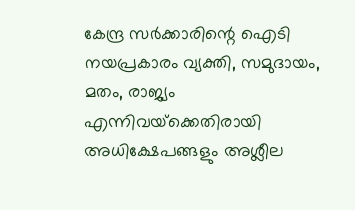കേന്ദ്ര സര്‍ക്കാരിന്റെ ഐടി നയപ്രകാരം വ്യക്തി, സമുദായം, മതം, രാജ്യം എന്നിവയ്‌ക്കെതിരായി അധിക്ഷേപങ്ങളും അശ്ലീല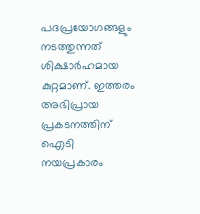പദപ്രയോഗങ്ങളും നടത്തുന്നത് ശിക്ഷാര്‍ഹമായ കുറ്റമാണ്. ഇത്തരം അഭിപ്രായ പ്രകടനത്തിന് ഐടി നയപ്രകാരം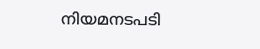നിയമനടപടി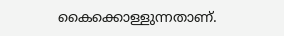കൈക്കൊള്ളുന്നതാണ്.